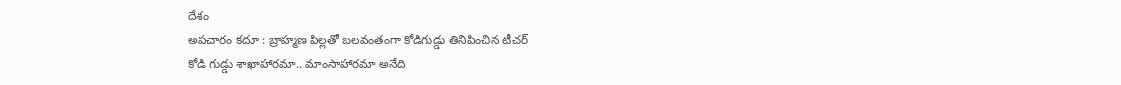దేశం
అపచారం కదూ : బ్రాహ్మణ పిల్లతో బలవంతంగా కోడిగుడ్డు తినిపించిన టీచర్
కోడి గుడ్డు శాఖాహారమా.. మాంసాహారమా అనేది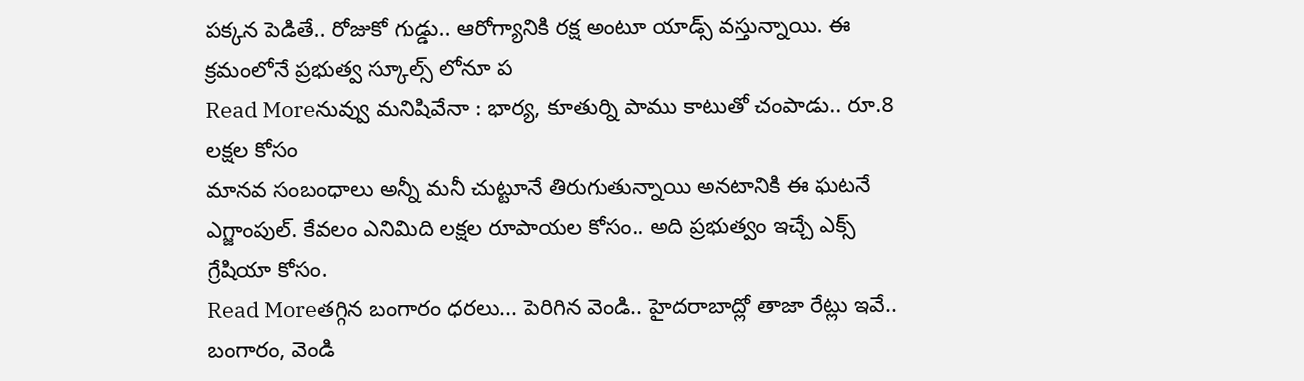పక్కన పెడితే.. రోజుకో గుడ్డు.. ఆరోగ్యానికి రక్ష అంటూ యాడ్స్ వస్తున్నాయి. ఈ క్రమంలోనే ప్రభుత్వ స్కూల్స్ లోనూ ప
Read Moreనువ్వు మనిషివేనా : భార్య, కూతుర్ని పాము కాటుతో చంపాడు.. రూ.8 లక్షల కోసం
మానవ సంబంధాలు అన్నీ మనీ చుట్టూనే తిరుగుతున్నాయి అనటానికి ఈ ఘటనే ఎగ్జాంపుల్. కేవలం ఎనిమిది లక్షల రూపాయల కోసం.. అది ప్రభుత్వం ఇచ్చే ఎక్స్ గ్రేషియా కోసం.
Read Moreతగ్గిన బంగారం ధరలు... పెరిగిన వెండి.. హైదరాబాద్లో తాజా రేట్లు ఇవే..
బంగారం, వెండి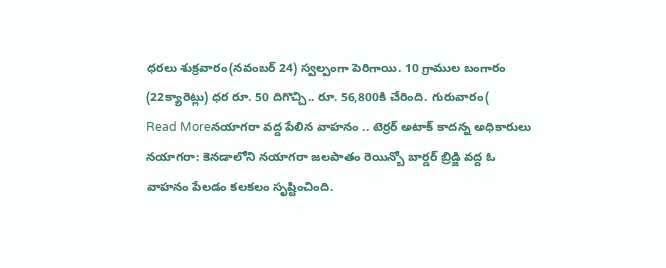ధరలు శుక్రవారం(నవంబర్ 24) స్వల్పంగా పెరిగాయి. 10 గ్రాముల బంగారం (22క్యారెట్లు) ధర రూ. 50 దిగొచ్చి.. రూ. 56,800కి చేరింది. గురువారం(
Read Moreనయాగరా వద్ద పేలిన వాహనం .. టెర్రర్ అటాక్ కాదన్న అధికారులు
నయాగరా: కెనడాలోని నయాగరా జలపాతం రెయిన్బో బార్డర్ బ్రిడ్జి వద్ద ఓ వాహనం పేలడం కలకలం సృష్టించింది.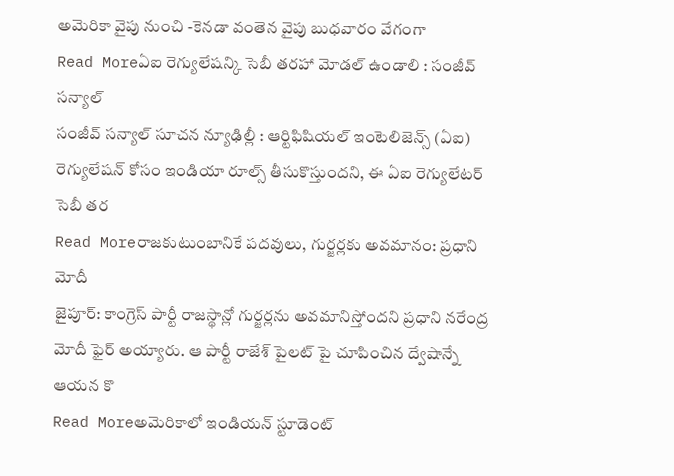అమెరికా వైపు నుంచి -కెనడా వంతెన వైపు బుధవారం వేగంగా
Read Moreఏఐ రెగ్యులేషన్కి సెబీ తరహా మోడల్ ఉండాలి : సంజీవ్ సన్యాల్
సంజీవ్ సన్యాల్ సూచన న్యూఢిల్లీ : ఆర్టిఫిషియల్ ఇంటెలిజెన్స్ (ఏఐ) రెగ్యులేషన్ కోసం ఇండియా రూల్స్ తీసుకొస్తుందని, ఈ ఏఐ రెగ్యులేటర్ సెబీ తర
Read Moreరాజకుటుంబానికే పదవులు, గుర్జర్లకు అవమానం: ప్రధాని మోదీ
జైపూర్: కాంగ్రెస్ పార్టీ రాజస్థాన్లో గుర్జర్లను అవమానిస్తోందని ప్రధాని నరేంద్ర మోదీ ఫైర్ అయ్యారు. ఆ పార్టీ రాజేశ్ పైలట్ పై చూపించిన ద్వేషాన్నే ఆయన కొ
Read Moreఅమెరికాలో ఇండియన్ స్టూడెంట్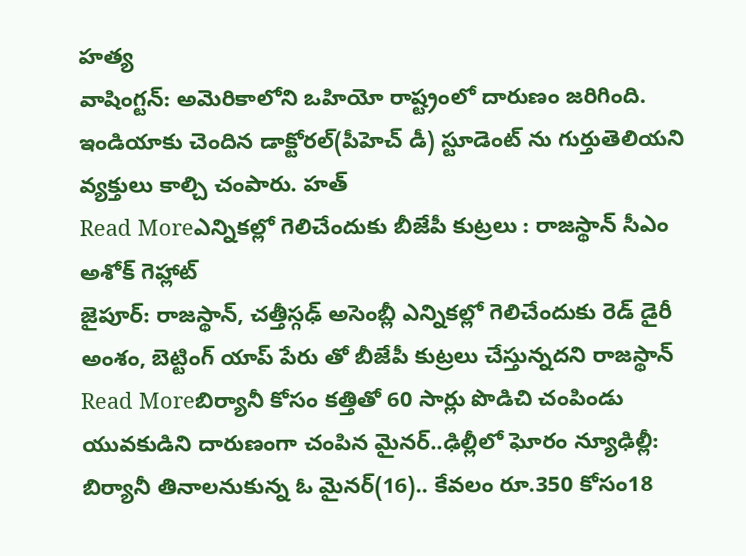హత్య
వాషింగ్టన్: అమెరికాలోని ఒహియో రాష్ట్రంలో దారుణం జరిగింది. ఇండియాకు చెందిన డాక్టోరల్(పీహెచ్ డీ) స్టూడెంట్ ను గుర్తుతెలియని వ్యక్తులు కాల్చి చంపారు. హత్
Read Moreఎన్నికల్లో గెలిచేందుకు బీజేపీ కుట్రలు : రాజస్థాన్ సీఎం అశోక్ గెహ్లాట్
జైపూర్: రాజస్థాన్, చత్తీస్గఢ్ అసెంబ్లీ ఎన్నికల్లో గెలిచేందుకు రెడ్ డైరీ అంశం, బెట్టింగ్ యాప్ పేరు తో బీజేపీ కుట్రలు చేస్తున్నదని రాజస్థాన్
Read Moreబిర్యానీ కోసం కత్తితో 60 సార్లు పొడిచి చంపిండు
యువకుడిని దారుణంగా చంపిన మైనర్..ఢిల్లీలో ఘోరం న్యూఢిల్లీ: బిర్యానీ తినాలనుకున్న ఓ మైనర్(16).. కేవలం రూ.350 కోసం18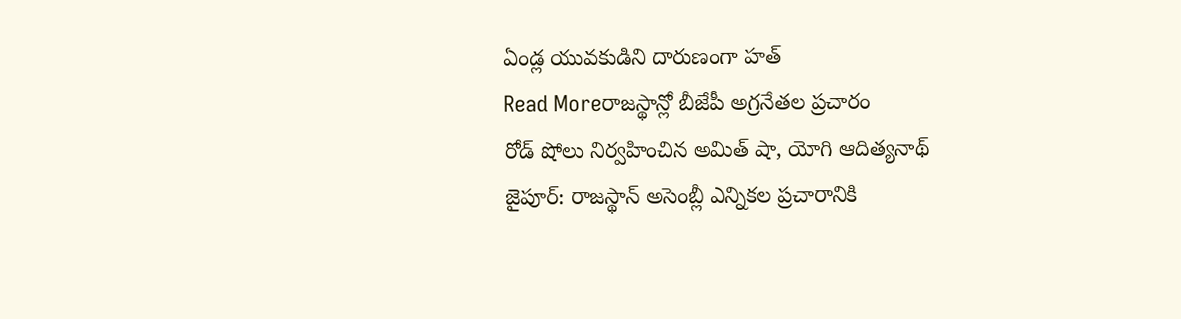ఏండ్ల యువకుడిని దారుణంగా హత్
Read Moreరాజస్థాన్లో బీజేపీ అగ్రనేతల ప్రచారం
రోడ్ షోలు నిర్వహించిన అమిత్ షా, యోగి ఆదిత్యనాథ్ జైపూర్: రాజస్థాన్ అసెంబ్లీ ఎన్నికల ప్రచారానికి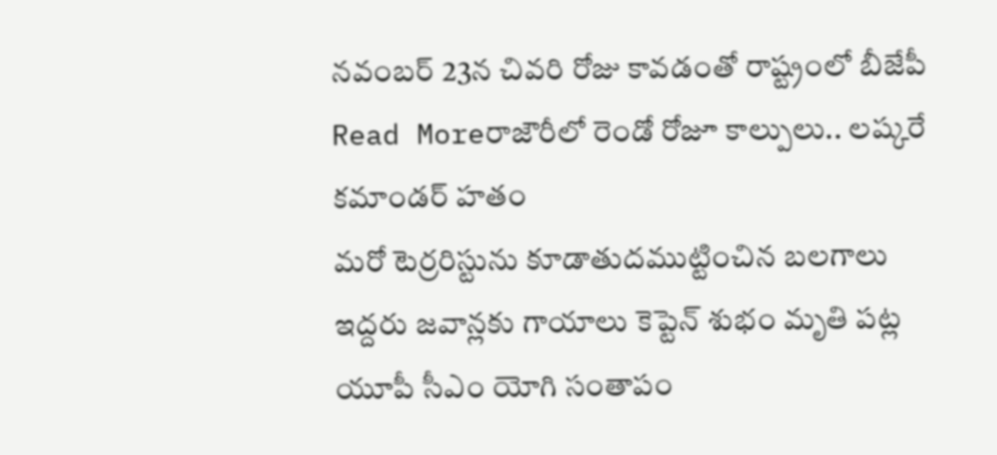నవంబర్ 23న చివరి రోజు కావడంతో రాష్ట్రంలో బీజేపీ
Read Moreరాజౌరీలో రెండో రోజూ కాల్పులు.. లష్కరే కమాండర్ హతం
మరో టెర్రరిస్టును కూడాతుదముట్టించిన బలగాలు ఇద్దరు జవాన్లకు గాయాలు కెప్టెన్ శుభం మృతి పట్ల యూపీ సీఎం యోగి సంతాపం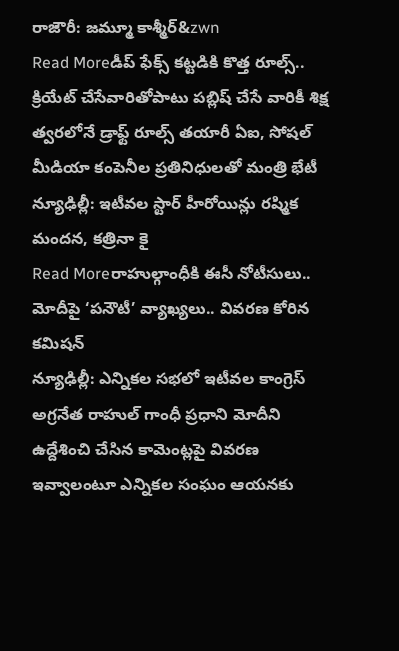రాజౌరీ: జమ్మూ కాశ్మీర్&zwn
Read Moreడీప్ ఫేక్స్ కట్టడికి కొత్త రూల్స్.. క్రియేట్ చేసేవారితోపాటు పబ్లిష్ చేసే వారికీ శిక్ష
త్వరలోనే డ్రాఫ్ట్ రూల్స్ తయారీ ఏఐ, సోషల్ మీడియా కంపెనీల ప్రతినిధులతో మంత్రి భేటీ న్యూఢిల్లీ: ఇటీవల స్టార్ హీరోయిన్లు రష్మిక మందన, కత్రినా కై
Read Moreరాహుల్గాంధీకి ఈసీ నోటీసులు.. మోదీపై ‘పనౌటీ’ వ్యాఖ్యలు.. వివరణ కోరిన కమిషన్
న్యూఢిల్లీ: ఎన్నికల సభలో ఇటీవల కాంగ్రెస్ అగ్రనేత రాహుల్ గాంధీ ప్రధాని మోదీని ఉద్దేశించి చేసిన కామెంట్లపై వివరణ ఇవ్వాలంటూ ఎన్నికల సంఘం ఆయనకు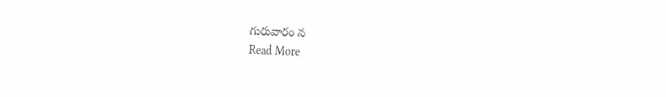గురువారం న
Read More